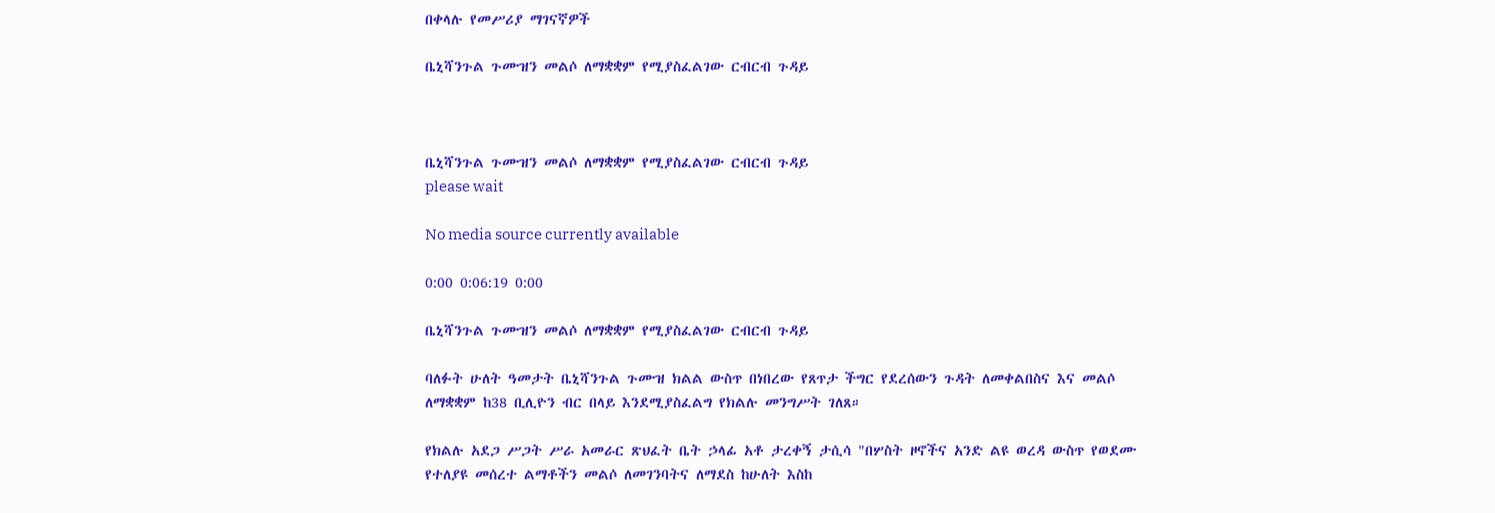በቀላሉ የመሥሪያ ማገናኛዎች

ቤኒሻንጉል ጉሙዝን መልሶ ለማቋቋም የሚያስፈልገው ርብርብ ጉዳይ



ቤኒሻንጉል ጉሙዝን መልሶ ለማቋቋም የሚያስፈልገው ርብርብ ጉዳይ
please wait

No media source currently available

0:00 0:06:19 0:00

ቤኒሻንጉል ጉሙዝን መልሶ ለማቋቋም የሚያስፈልገው ርብርብ ጉዳይ

ባለፉት ሁለት ዓመታት ቤኒሻንጉል ጉሙዝ ክልል ውስጥ በነበረው የጸጥታ ችግር የደረሰውን ጉዳት ለመቀልበስና እና መልሶ ለማቋቋም ከ38 ቢሊዮን ብር በላይ እንደሚያስፈልግ የክልሉ መንግሥት ገለጸ።

የክልሉ አደጋ ሥጋት ሥራ አመራር ጽህፈት ቤት ኃላፊ አቶ ታረቀኝ ታሲሳ "በሦስት ዞኖችና አንድ ልዩ ወረዳ ውስጥ የወደሙ የተለያዩ መሰረተ ልማቶችን መልሶ ለመገንባትና ለማደስ ከሁለት እስከ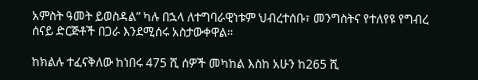አምስት ዓመት ይወስዳል” ካሉ በኋላ ለተግባራዊነቱም ህብረተሰቡ፣ መንግስትና የተለየዩ የግብረ ሰናይ ድርጅቶች በጋራ እንደሚሰሩ አስታውቀዋል።

ከክልሉ ተፈናቅለው ከነበሩ 475 ሺ ሰዎች መካከል እስከ አሁን ከ265 ሺ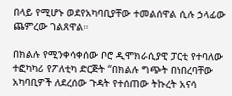በላይ የሚሆኑ ወደየአካባቢያቸው ተመልሰዋል ሲሉ ኃላፊው ጨምረው ገልጸዋል።

በክልሉ የሚንቀሳቀሰው ቦሮ ዲሞክራሲያዊ ፓርቲ የተባለው ተፎካካሪ የፖለቲካ ድርጅት “በክልሉ ግጭት በነበረባቸው አካባቢዎች ለደረሰው ጉዳት የተሰጠው ትኩረት አናሳ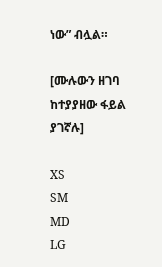ነው” ብሏል።

[ሙሉውን ዘገባ ከተያያዘው ፋይል ያገኛሉ]

XS
SM
MD
LG